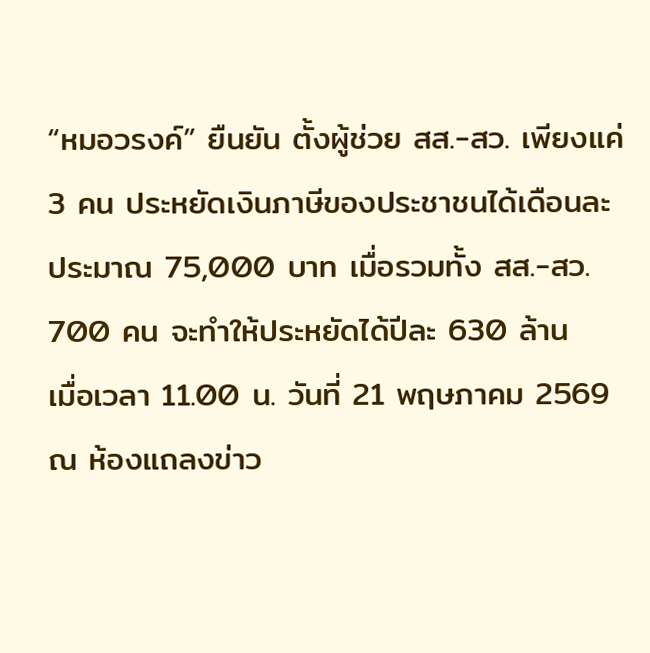“หมอวรงค์” ยืนยัน ตั้งผู้ช่วย สส.-สว. เพียงแค่ 3 คน ประหยัดเงินภาษีของประชาชนได้เดือนละประมาณ 75,000 บาท เมื่อรวมทั้ง สส.-สว. 700 คน จะทำให้ประหยัดได้ปีละ 630 ล้าน
เมื่อเวลา 11.00 น. วันที่ 21 พฤษภาคม 2569 ณ ห้องแถลงข่าว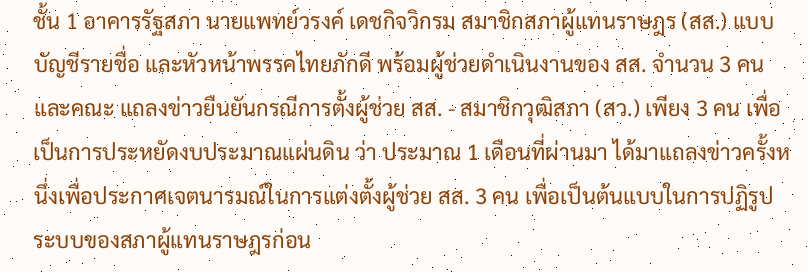ชั้น 1 อาคารรัฐสภา นายแพทย์วรงค์ เดชกิจวิกรม สมาชิกสภาผู้แทนราษฎร (สส.) แบบบัญชีรายชื่อ และหัวหน้าพรรคไทยภักดี พร้อมผู้ช่วยดำเนินงานของ สส. จำนวน 3 คน และคณะ แถลงข่าวยืนยันกรณีการตั้งผู้ช่วย สส. - สมาชิกวุฒิสภา (สว.) เพียง 3 คน เพื่อเป็นการประหยัดงบประมาณแผ่นดิน ว่า ประมาณ 1 เดือนที่ผ่านมา ได้มาแถลงข่าวครั้งหนึ่งเพื่อประกาศเจตนารมณ์ในการแต่งตั้งผู้ช่วย สส. 3 คน เพื่อเป็นต้นแบบในการปฏิรูประบบของสภาผู้แทนราษฎรก่อน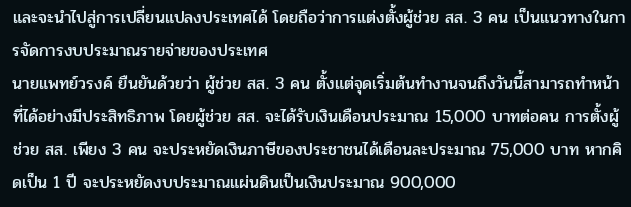และจะนำไปสู่การเปลี่ยนแปลงประเทศได้ โดยถือว่าการแต่งตั้งผู้ช่วย สส. 3 คน เป็นแนวทางในการจัดการงบประมาณรายจ่ายของประเทศ
นายแพทย์วรงค์ ยืนยันด้วยว่า ผู้ช่วย สส. 3 คน ตั้งแต่จุดเริ่มต้นทำงานจนถึงวันนี้สามารถทำหน้าที่ได้อย่างมีประสิทธิภาพ โดยผู้ช่วย สส. จะได้รับเงินเดือนประมาณ 15,000 บาทต่อคน การตั้งผู้ช่วย สส. เพียง 3 คน จะประหยัดเงินภาษีของประชาชนได้เดือนละประมาณ 75,000 บาท หากคิดเป็น 1 ปี จะประหยัดงบประมาณแผ่นดินเป็นเงินประมาณ 900,000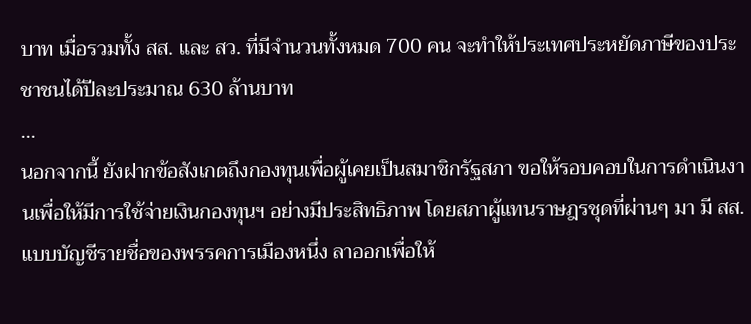บาท เมื่อรวมทั้ง สส. และ สว. ที่มีจำนวนทั้งหมด 700 คน จะทำให้ประเทศประหยัดภาษีของประชาชนได้ปีละประมาณ 630 ล้านบาท
...
นอกจากนี้ ยังฝากข้อสังเกตถึงกองทุนเพื่อผู้เคยเป็นสมาชิกรัฐสภา ขอให้รอบคอบในการดำเนินงานเพื่อให้มีการใช้จ่ายเงินกองทุนฯ อย่างมีประสิทธิภาพ โดยสภาผู้แทนราษฎรชุดที่ผ่านๆ มา มี สส.แบบบัญชีรายชื่อของพรรคการเมืองหนึ่ง ลาออกเพื่อให้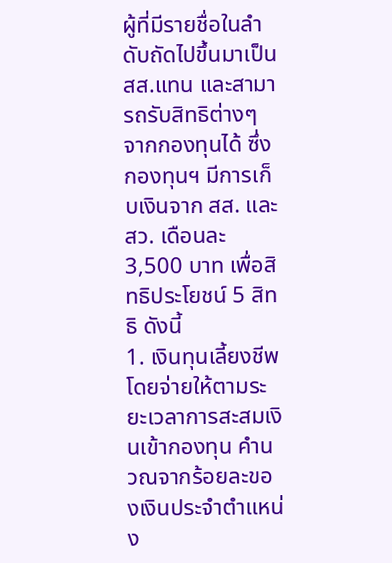ผู้ที่มีรายชื่อในลำดับถัดไปขึ้นมาเป็น สส.แทน และสามารถรับสิทธิต่างๆ จากกองทุนได้ ซึ่งกองทุนฯ มีการเก็บเงินจาก สส. และ สว. เดือนละ 3,500 บาท เพื่อสิทธิประโยชน์ 5 สิทธิ ดังนี้
1. เงินทุนเลี้ยงชีพ โดยจ่ายให้ตามระยะเวลาการสะสมเงินเข้ากองทุน คำนวณจากร้อยละของเงินประจำตำแหน่ง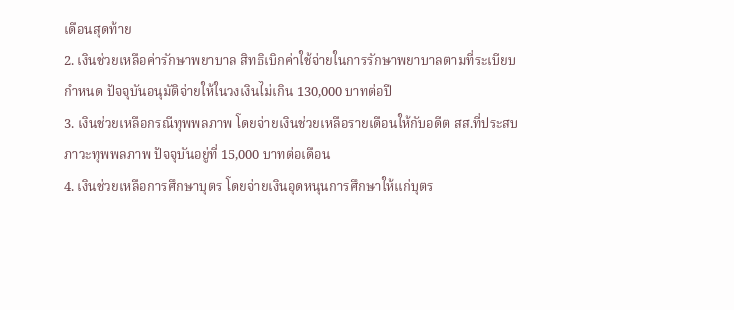เดือนสุดท้าย
2. เงินช่วยเหลือค่ารักษาพยาบาล สิทธิเบิกค่าใช้จ่ายในการรักษาพยาบาลตามที่ระเบียบกำหนด ปัจจุบันอนุมัติจ่ายให้ในวงเงินไม่เกิน 130,000 บาทต่อปี
3. เงินช่วยเหลือกรณีทุพพลภาพ โดยจ่ายเงินช่วยเหลือรายเดือนให้กับอดีต สส.ที่ประสบภาวะทุพพลภาพ ปัจจุบันอยู่ที่ 15,000 บาทต่อเดือน
4. เงินช่วยเหลือการศึกษาบุตร โดยจ่ายเงินอุดหนุนการศึกษาให้แก่บุตร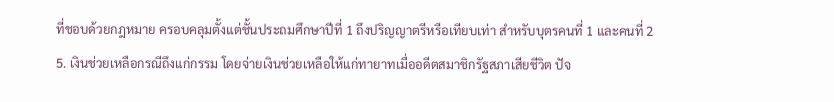ที่ชอบด้วยกฎหมาย ครอบคลุมตั้งแต่ชั้นประถมศึกษาปีที่ 1 ถึงปริญญาตรีหรือเทียบเท่า สำหรับบุตรคนที่ 1 และคนที่ 2
5. เงินช่วยเหลือกรณีถึงแก่กรรม โดยจ่ายเงินช่วยเหลือให้แก่ทายาทเมื่ออดีตสมาชิกรัฐสภาเสียชีวิต ปัจ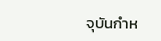จุบันกำห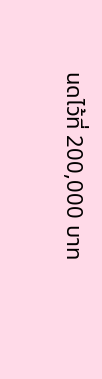นดไว้ที่ 200,000 บาท